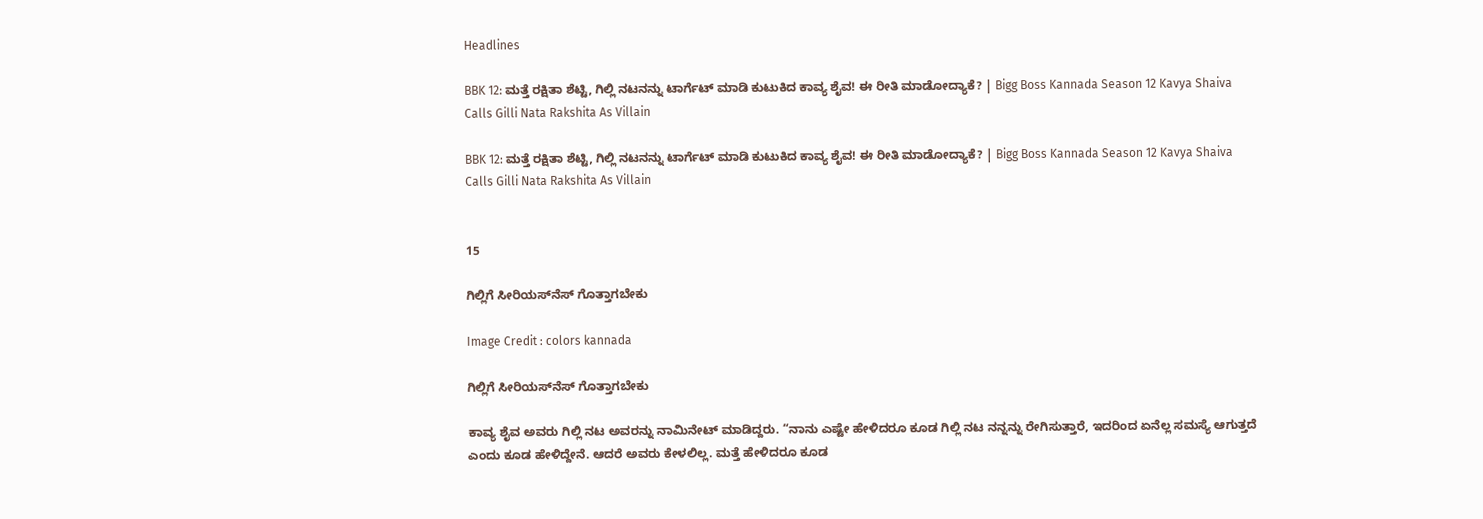Headlines

BBK 12: ಮತ್ತೆ ರಕ್ಷಿತಾ ಶೆಟ್ಟಿ, ಗಿಲ್ಲಿ ನಟನನ್ನು ಟಾರ್ಗೆಟ್‌ ಮಾಡಿ ಕುಟುಕಿದ ಕಾವ್ಯ ಶೈವ! ಈ ರೀತಿ ಮಾಡೋದ್ಯಾಕೆ? | Bigg Boss Kannada Season 12 Kavya Shaiva Calls Gilli Nata Rakshita As Villain

BBK 12: ಮತ್ತೆ ರಕ್ಷಿತಾ ಶೆಟ್ಟಿ, ಗಿಲ್ಲಿ ನಟನನ್ನು ಟಾರ್ಗೆಟ್‌ ಮಾಡಿ ಕುಟುಕಿದ ಕಾವ್ಯ ಶೈವ! ಈ ರೀತಿ ಮಾಡೋದ್ಯಾಕೆ? | Bigg Boss Kannada Season 12 Kavya Shaiva Calls Gilli Nata Rakshita As Villain


15

ಗಿಲ್ಲಿಗೆ ಸೀರಿಯಸ್‌ನೆಸ್‌ ಗೊತ್ತಾಗಬೇಕು

Image Credit : colors kannada

ಗಿಲ್ಲಿಗೆ ಸೀರಿಯಸ್‌ನೆಸ್‌ ಗೊತ್ತಾಗಬೇಕು

ಕಾವ್ಯ ಶೈವ ಅವರು ಗಿಲ್ಲಿ ನಟ ಅವರನ್ನು ನಾಮಿನೇಟ್‌ ಮಾಡಿದ್ದರು. “ನಾನು ಎಷ್ಟೇ ಹೇಳಿದರೂ ಕೂಡ ಗಿಲ್ಲಿ ನಟ ನನ್ನನ್ನು ರೇಗಿಸುತ್ತಾರೆ, ಇದರಿಂದ ಏನೆಲ್ಲ ಸಮಸ್ಯೆ ಆಗುತ್ತದೆ ಎಂದು ಕೂಡ ಹೇಳಿದ್ದೇನೆ. ಆದರೆ ಅವರು ಕೇಳಲಿಲ್ಲ. ಮತ್ತೆ ಹೇಳಿದರೂ ಕೂಡ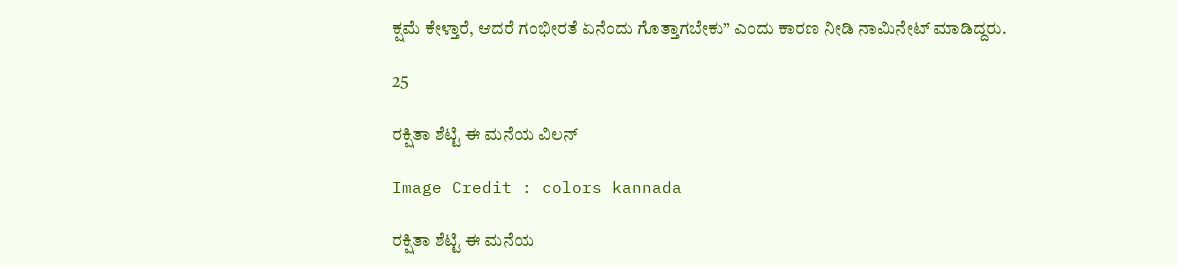ಕ್ಷಮೆ ಕೇಳ್ತಾರೆ, ಆದರೆ ಗಂಭೀರತೆ ಏನೆಂದು ಗೊತ್ತಾಗಬೇಕು” ಎಂದು ಕಾರಣ ನೀಡಿ ನಾಮಿನೇಟ್‌ ಮಾಡಿದ್ದರು.

25

ರಕ್ಷಿತಾ ಶೆಟ್ಟಿ ಈ ಮನೆಯ ವಿಲನ್‌

Image Credit : colors kannada

ರಕ್ಷಿತಾ ಶೆಟ್ಟಿ ಈ ಮನೆಯ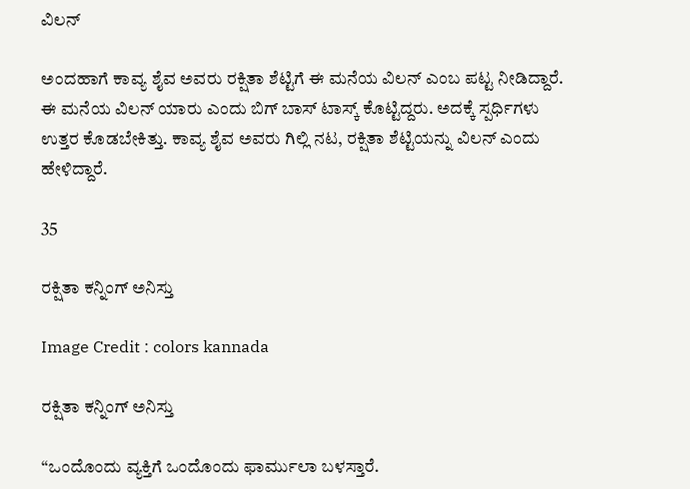ವಿಲನ್‌

ಅಂದಹಾಗೆ ಕಾವ್ಯ ಶೈವ ಅವರು ರಕ್ಷಿತಾ ಶೆಟ್ಟಿಗೆ ಈ ಮನೆಯ ವಿಲನ್‌ ಎಂಬ ಪಟ್ಟ ನೀಡಿದ್ದಾರೆ. ಈ ಮನೆಯ ವಿಲನ್‌ ಯಾರು ಎಂದು ಬಿಗ್‌ ಬಾಸ್‌ ಟಾಸ್ಕ್‌ ಕೊಟ್ಟಿದ್ದರು. ಅದಕ್ಕೆ ಸ್ಪರ್ಧಿಗಳು ಉತ್ತರ ಕೊಡಬೇಕಿತ್ತು. ಕಾವ್ಯ ಶೈವ ಅವರು ಗಿಲ್ಲಿ ನಟ, ರಕ್ಷಿತಾ ಶೆಟ್ಟಿಯನ್ನು ವಿಲನ್‌ ಎಂದು ಹೇಳಿದ್ದಾರೆ.

35

ರಕ್ಷಿತಾ ಕನ್ನಿಂಗ್‌ ಅನಿಸ್ತು

Image Credit : colors kannada

ರಕ್ಷಿತಾ ಕನ್ನಿಂಗ್‌ ಅನಿಸ್ತು

“ಒಂದೊಂದು ವ್ಯಕ್ತಿಗೆ ಒಂದೊಂದು ಫಾರ್ಮುಲಾ ಬಳಸ್ತಾರೆ.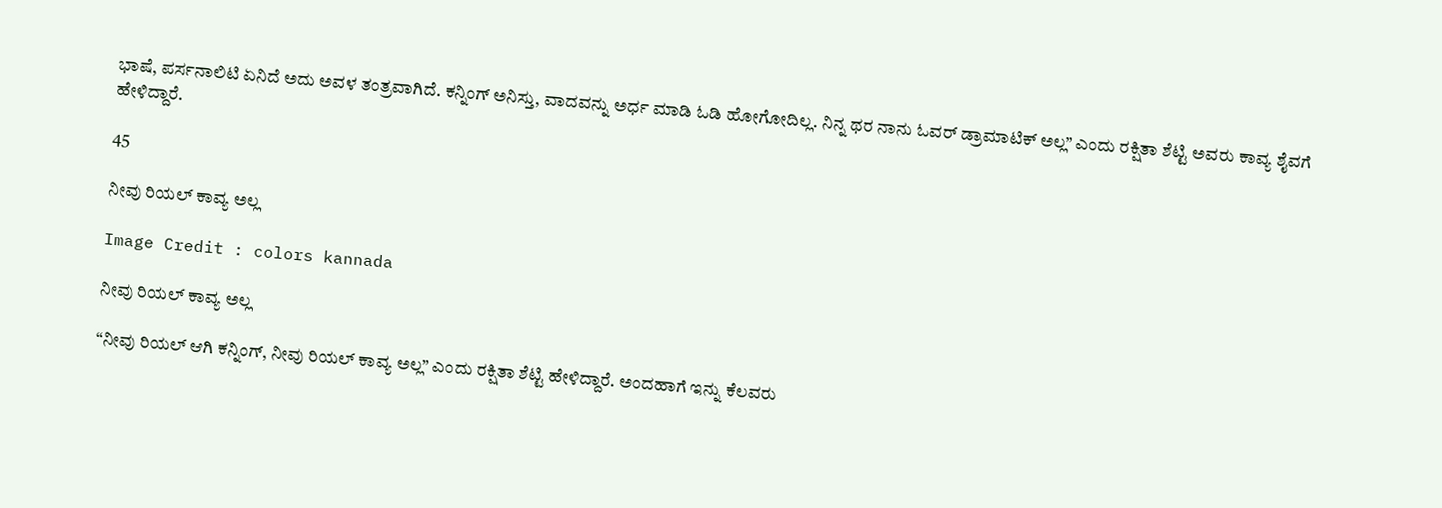ಭಾಷೆ, ಪರ್ಸನಾಲಿಟಿ ಏನಿದೆ ಅದು ಅವಳ ತಂತ್ರವಾಗಿದೆ. ಕನ್ನಿಂಗ್‌ ಅನಿಸ್ತು, ವಾದವನ್ನು ಅರ್ಧ ಮಾಡಿ ಓಡಿ ಹೋಗೋದಿಲ್ಲ. ನಿನ್ನ ಥರ ನಾನು ಓವರ್‌ ಡ್ರಾಮಾಟಿಕ್‌ ಅಲ್ಲ” ಎಂದು ರಕ್ಷಿತಾ ಶೆಟ್ಟಿ ಅವರು ಕಾವ್ಯ ಶೈವಗೆ ಹೇಳಿದ್ದಾರೆ.

45

ನೀವು ರಿಯಲ್ ಕಾವ್ಯ ಅಲ್ಲ

Image Credit : colors kannada

ನೀವು ರಿಯಲ್ ಕಾವ್ಯ ಅಲ್ಲ

“ನೀವು ರಿಯಲ್‌ ಆಗಿ ಕನ್ನಿಂಗ್‌, ನೀವು ರಿಯಲ್ ಕಾವ್ಯ ಅಲ್ಲ” ಎಂದು ರಕ್ಷಿತಾ ಶೆಟ್ಟಿ ಹೇಳಿದ್ದಾರೆ. ಅಂದಹಾಗೆ ಇನ್ನು ಕೆಲವರು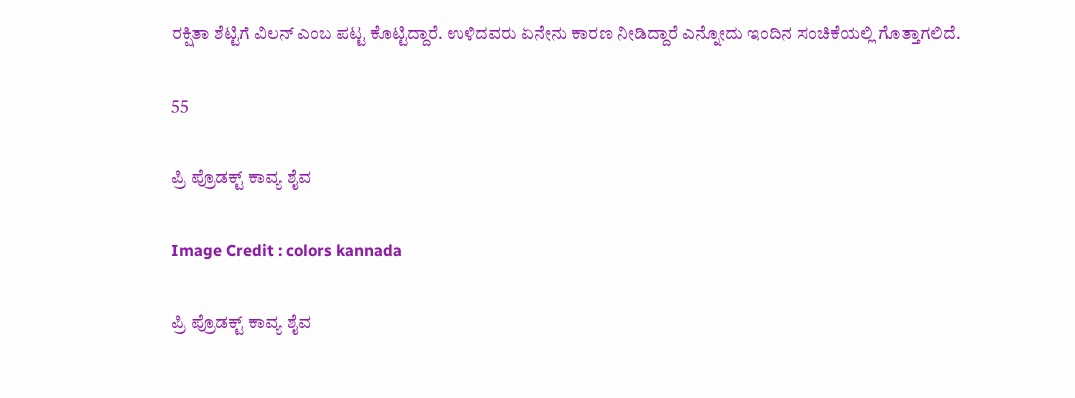ರಕ್ಷಿತಾ ಶೆಟ್ಟಿಗೆ ವಿಲನ್‌ ಎಂಬ ಪಟ್ಟ ಕೊಟ್ಟಿದ್ದಾರೆ. ಉಳಿದವರು ಏನೇನು ಕಾರಣ ನೀಡಿದ್ದಾರೆ ಎನ್ನೋದು ಇಂದಿನ ಸಂಚಿಕೆಯಲ್ಲಿ ಗೊತ್ತಾಗಲಿದೆ.

55

ಪ್ರಿ ಪ್ರೊಡಕ್ಟ್‌ ಕಾವ್ಯ ಶೈವ

Image Credit : colors kannada

ಪ್ರಿ ಪ್ರೊಡಕ್ಟ್‌ ಕಾವ್ಯ ಶೈವ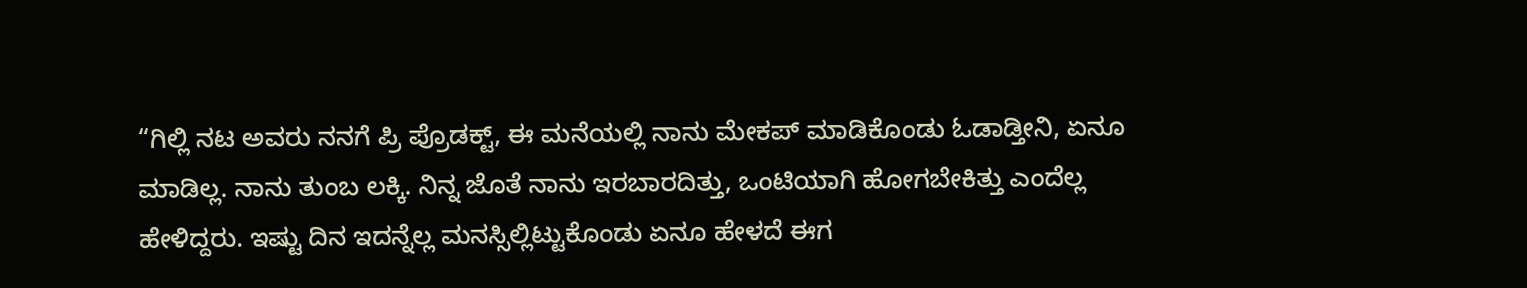“ಗಿಲ್ಲಿ ನಟ ಅವರು ನನಗೆ ಪ್ರಿ ಪ್ರೊಡಕ್ಟ್‌, ಈ ಮನೆಯಲ್ಲಿ ನಾನು ಮೇಕಪ್‌ ಮಾಡಿಕೊಂಡು ಓಡಾಡ್ತೀನಿ, ಏನೂ ಮಾಡಿಲ್ಲ. ನಾನು ತುಂಬ ಲಕ್ಕಿ. ನಿನ್ನ ಜೊತೆ ನಾನು ಇರಬಾರದಿತ್ತು, ಒಂಟಿಯಾಗಿ ಹೋಗಬೇಕಿತ್ತು ಎಂದೆಲ್ಲ ಹೇಳಿದ್ದರು. ಇಷ್ಟು ದಿನ ಇದನ್ನೆಲ್ಲ ಮನಸ್ಸಿಲ್ಲಿಟ್ಟುಕೊಂಡು ಏನೂ ಹೇಳದೆ ಈಗ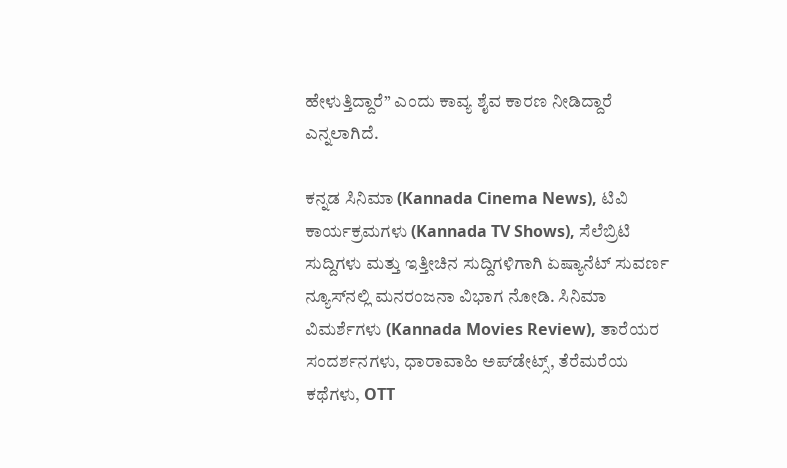ಹೇಳುತ್ತಿದ್ದಾರೆ” ಎಂದು ಕಾವ್ಯ ಶೈವ ಕಾರಣ ನೀಡಿದ್ದಾರೆ ಎನ್ನಲಾಗಿದೆ.

ಕನ್ನಡ ಸಿನಿಮಾ (Kannada Cinema News), ಟಿವಿ ಕಾರ್ಯಕ್ರಮಗಳು (Kannada TV Shows), ಸೆಲೆಬ್ರಿಟಿ ಸುದ್ದಿಗಳು ಮತ್ತು ಇತ್ತೀಚಿನ ಸುದ್ದಿಗಳಿಗಾಗಿ ಏಷ್ಯಾನೆಟ್ ಸುವರ್ಣ ನ್ಯೂಸ್‌ನಲ್ಲಿ ಮನರಂಜನಾ ವಿಭಾಗ ನೋಡಿ. ಸಿನಿಮಾ ವಿಮರ್ಶೆಗಳು (Kannada Movies Review), ತಾರೆಯರ ಸಂದರ್ಶನಗಳು, ಧಾರಾವಾಹಿ ಅಪ್‌ಡೇಟ್ಸ್‌, ತೆರೆಮರೆಯ ಕಥೆಗಳು, OTT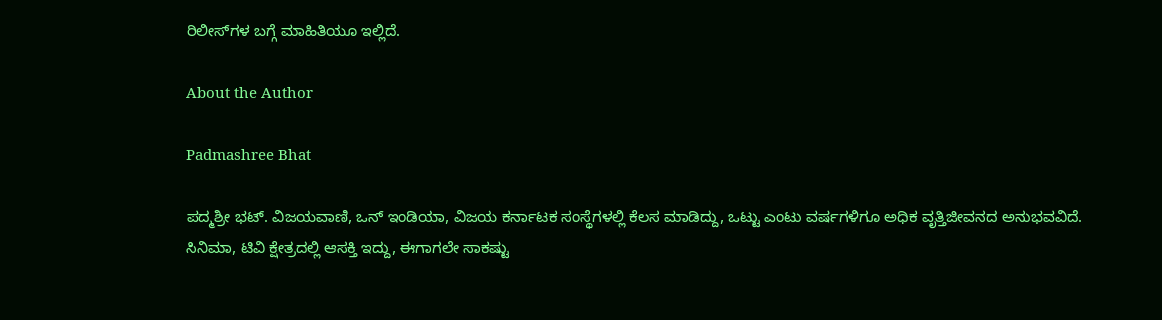ರಿಲೀಸ್‌ಗಳ ಬಗ್ಗೆ ಮಾಹಿತಿಯೂ ಇಲ್ಲಿದೆ.

About the Author

Padmashree Bhat

ಪದ್ಮಶ್ರೀ ಭಟ್. ವಿಜಯವಾಣಿ, ಒನ್ ಇಂಡಿಯಾ, ವಿಜಯ ಕರ್ನಾಟಕ ಸಂಸ್ಥೆಗಳಲ್ಲಿ ಕೆಲಸ ಮಾಡಿದ್ದು, ಒಟ್ಟು ಎಂಟು ವರ್ಷಗಳಿಗೂ ಅಧಿಕ ವೃತ್ತಿಜೀವನದ ಅನುಭವವಿದೆ. ಸಿನಿಮಾ, ಟಿವಿ ಕ್ಷೇತ್ರದಲ್ಲಿ ಆಸಕ್ತಿ ಇದ್ದು, ಈಗಾಗಲೇ ಸಾಕಷ್ಟು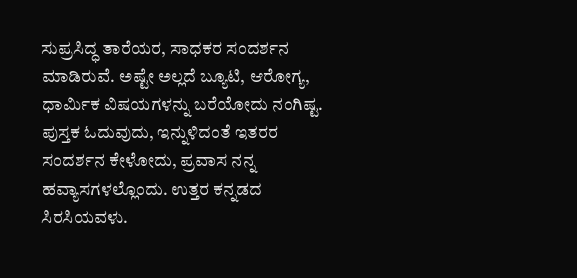ಸುಪ್ರಸಿದ್ಧ ತಾರೆಯರ, ಸಾಧಕರ ಸಂದರ್ಶನ ಮಾಡಿರುವೆ. ಅಷ್ಟೇ ಅಲ್ಲದೆ ಬ್ಯೂಟಿ, ಆರೋಗ್ಯ, ಧಾರ್ಮಿಕ ವಿಷಯಗಳನ್ನು ಬರೆಯೋದು ನಂಗಿಷ್ಟ. ಪುಸ್ತಕ ಓದುವುದು, ಇನ್ನುಳಿದಂತೆ ಇತರರ ಸಂದರ್ಶನ ಕೇಳೋದು, ಪ್ರವಾಸ ನನ್ನ ಹವ್ಯಾಸಗಳಲ್ಲೊಂದು. ಉತ್ತರ ಕನ್ನಡದ ಸಿರಸಿಯವಳು.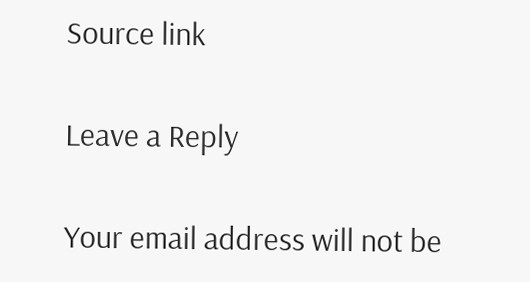Source link

Leave a Reply

Your email address will not be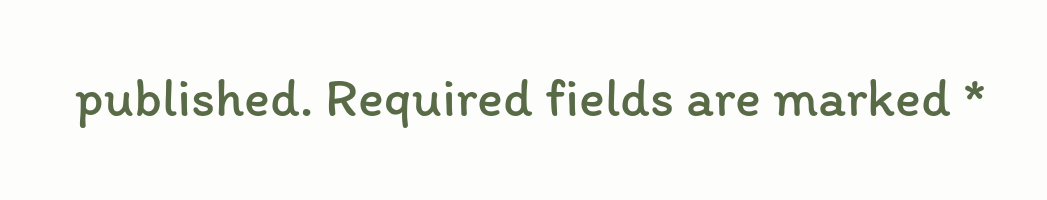published. Required fields are marked *